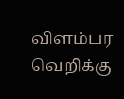விளம்பர வெறிக்கு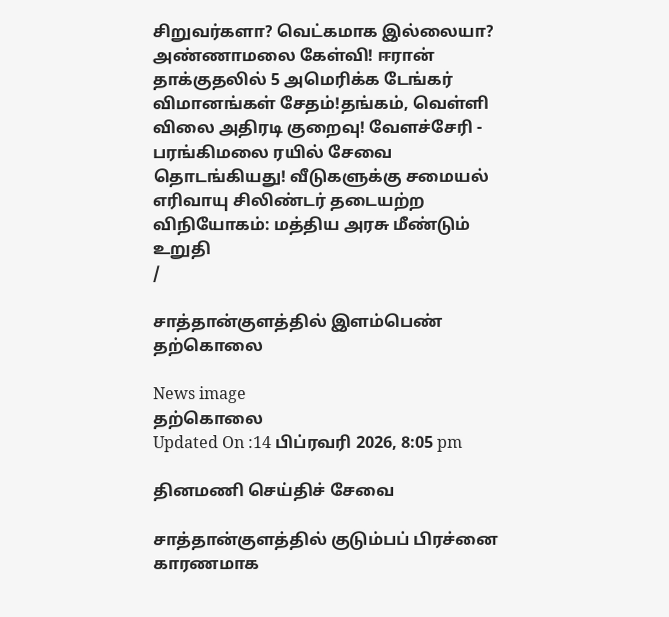சிறுவர்களா? வெட்கமாக இல்லையா? அண்ணாமலை கேள்வி! ஈரான் தாக்குதலில் 5 அமெரிக்க டேங்கர் விமானங்கள் சேதம்!தங்கம், வெள்ளி விலை அதிரடி குறைவு! வேளச்சேரி - பரங்கிமலை ரயில் சேவை தொடங்கியது! வீடுகளுக்கு சமையல் எரிவாயு சிலிண்டர் தடையற்ற விநியோகம்: மத்திய அரசு மீண்டும் உறுதி
/

சாத்தான்குளத்தில் இளம்பெண் தற்கொலை

News image
தற்கொலை
Updated On :14 பிப்ரவரி 2026, 8:05 pm

தினமணி செய்திச் சேவை

சாத்தான்குளத்தில் குடும்பப் பிரச்னை காரணமாக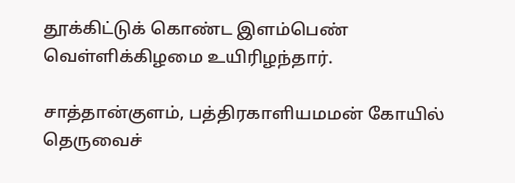தூக்கிட்டுக் கொண்ட இளம்பெண் வெள்ளிக்கிழமை உயிரிழந்தார்.

சாத்தான்குளம், பத்திரகாளியமமன் கோயில் தெருவைச்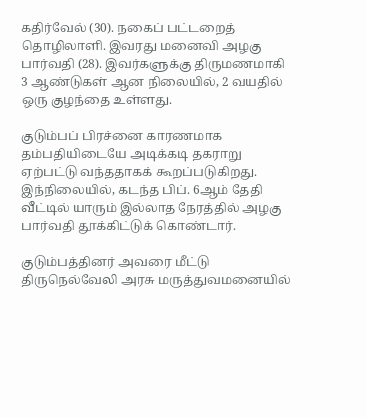கதிர்வேல் (30). நகைப் பட்டறைத் தொழிலாளி. இவரது மனைவி அழகு பார்வதி (28). இவர்களுக்கு திருமணமாகி 3 ஆண்டுகள் ஆன நிலையில், 2 வயதில் ஒரு குழந்தை உள்ளது.

குடும்பப் பிரச்னை காரணமாக தம்பதியிடையே அடிக்கடி தகராறு ஏற்பட்டு வந்ததாகக் கூறப்படுகிறது. இந்நிலையில், கடந்த பிப். 6ஆம் தேதி வீட்டில் யாரும் இல்லாத நேரத்தில் அழகு பார்வதி தூக்கிட்டுக் கொண்டார்.

குடும்பத்தினர் அவரை மீட்டு திருநெல்வேலி அரசு மருத்துவமனையில்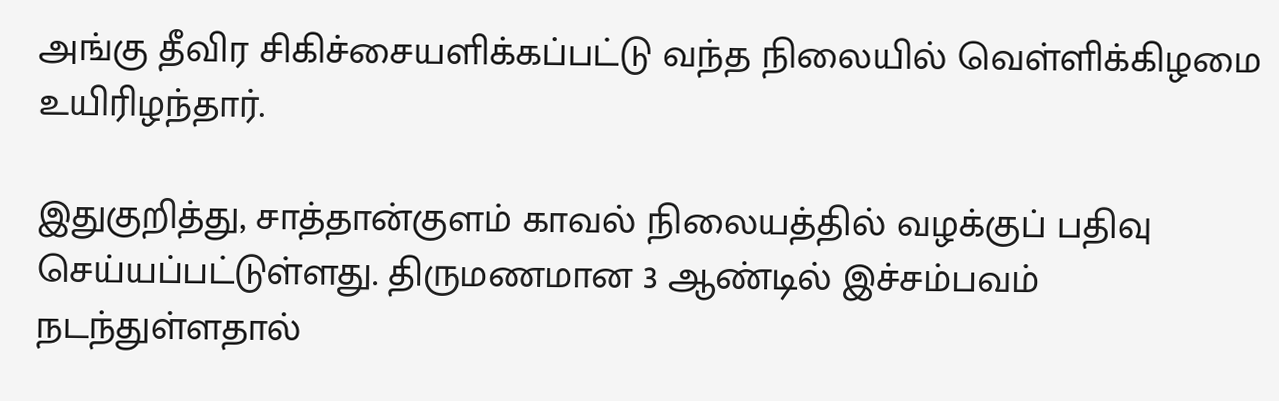அங்கு தீவிர சிகிச்சையளிக்கப்பட்டு வந்த நிலையில் வெள்ளிக்கிழமை உயிரிழந்தார்.

இதுகுறித்து, சாத்தான்குளம் காவல் நிலையத்தில் வழக்குப் பதிவு செய்யப்பட்டுள்ளது. திருமணமான 3 ஆண்டில் இச்சம்பவம் நடந்துள்ளதால்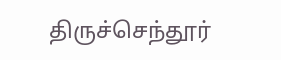திருச்செந்தூர்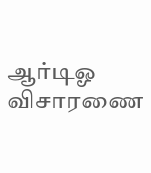ஆர்டிஓ விசாரணை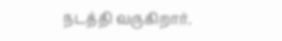நடத்தி வருகிறார்.